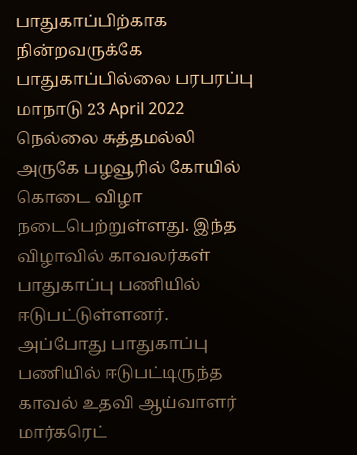பாதுகாப்பிற்காக நின்றவருக்கே பாதுகாப்பில்லை பரபரப்பு
மாநாடு 23 April 2022 நெல்லை சுத்தமல்லி அருகே பழவூரில் கோயில் கொடை விழா நடைபெற்றுள்ளது. இந்த விழாவில் காவலர்கள் பாதுகாப்பு பணியில் ஈடுபட்டுள்ளனர். அப்போது பாதுகாப்பு பணியில் ஈடுபட்டிருந்த காவல் உதவி ஆய்வாளர் மார்கரெட்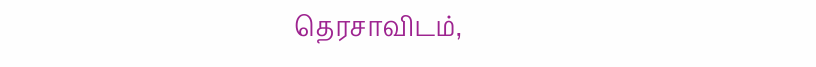தெரசாவிடம்,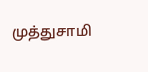முத்துசாமி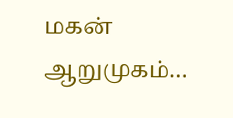மகன் ஆறுமுகம்…